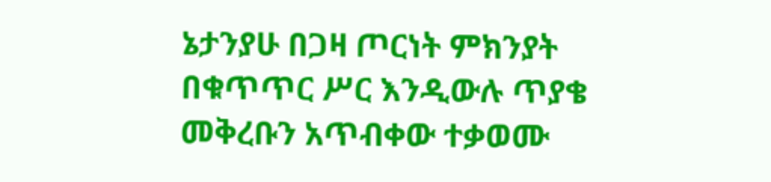ኔታንያሁ በጋዛ ጦርነት ምክንያት በቁጥጥር ሥር እንዲውሉ ጥያቄ መቅረቡን አጥብቀው ተቃወሙ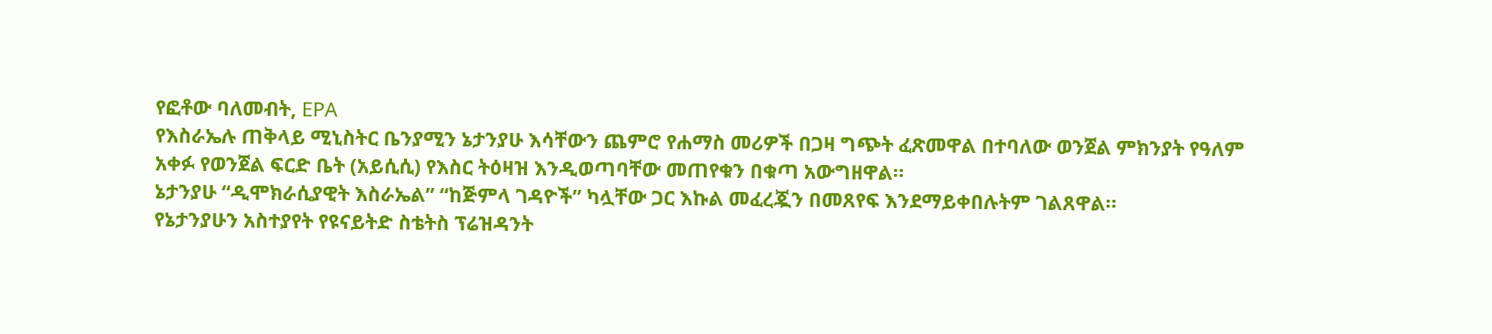የፎቶው ባለመብት, EPA
የእስራኤሉ ጠቅላይ ሚኒስትር ቤንያሚን ኔታንያሁ እሳቸውን ጨምሮ የሐማስ መሪዎች በጋዛ ግጭት ፈጽመዋል በተባለው ወንጀል ምክንያት የዓለም አቀፉ የወንጀል ፍርድ ቤት (አይሲሲ) የእስር ትዕዛዝ እንዲወጣባቸው መጠየቁን በቁጣ አውግዘዋል።
ኔታንያሁ “ዲሞክራሲያዊት እስራኤል” “ከጅምላ ገዳዮች” ካሏቸው ጋር እኩል መፈረጇን በመጸየፍ እንደማይቀበሉትም ገልጸዋል።
የኔታንያሁን አስተያየት የዩናይትድ ስቴትስ ፕሬዝዳንት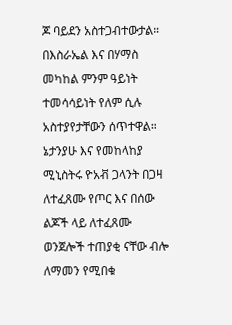ጆ ባይደን አስተጋብተውታል። በእስራኤል እና በሃማስ መካከል ምንም ዓይነት ተመሳሳይነት የለም ሲሉ አስተያየታቸውን ሰጥተዋል።
ኔታንያሁ እና የመከላከያ ሚኒስትሩ ዮአቭ ጋላንት በጋዛ ለተፈጸሙ የጦር እና በሰው ልጆች ላይ ለተፈጸሙ ወንጀሎች ተጠያቂ ናቸው ብሎ ለማመን የሚበቁ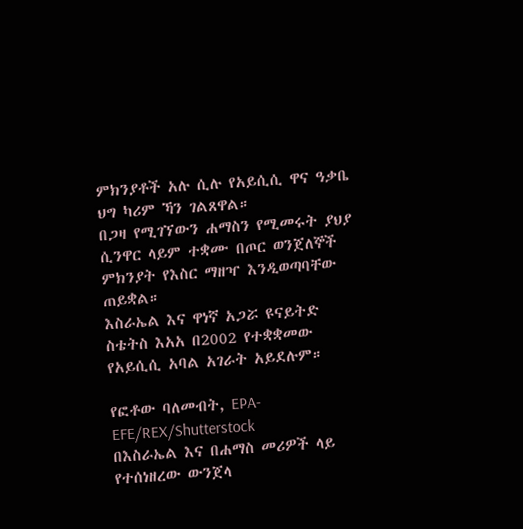ምክንያቶች አሉ ሲሉ የአይሲሲ ዋና ዓቃቤ ህግ ካሪም ኻን ገልጸዋል።
በጋዛ የሚገኘውን ሐማስን የሚመሩት ያህያ ሲንዋር ላይም ተቋሙ በጦር ወንጀለኞች ምክንያት የእስር ማዘዣ እንዲወጣባቸው ጠይቋል።
እስራኤል እና ዋነኛ አጋሯ ዩናይትድ ስቴትስ እአአ በ2002 የተቋቋመው የአይሲሲ አባል አገራት አይደሉም።

የፎቶው ባለመብት, EPA-EFE/REX/Shutterstock
በእስራኤል እና በሐማስ መሪዎች ላይ የተሰነዘረው ውንጀላ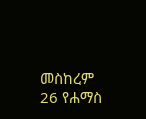መስከረም 26 የሐማስ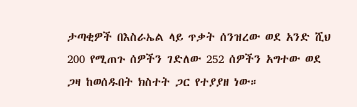ታጣቂዎች በእስራኤል ላይ ጥቃት ሰንዝረው ወደ አንድ ሺህ 200 የሚጠጉ ሰዎችን ገድለው 252 ሰዎችን አግተው ወደ ጋዛ ከወሰዱበት ክስተት ጋር የተያያዘ ነው።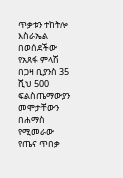ጥቃቱን ተከትሎ እስራኤል በወሰደችው የአጸፋ ምላሽ በጋዛ ቢያንስ 35 ሺህ 500 ፍልስጤማውያን መሞታቸውን በሐማስ የሚመራው የጤና ጥበቃ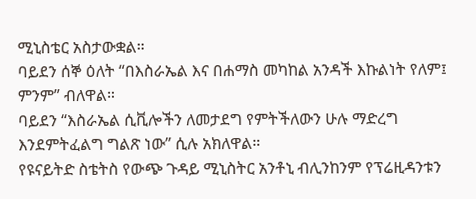ሚኒስቴር አስታውቋል።
ባይደን ሰኞ ዕለት “በእስራኤል እና በሐማስ መካከል አንዳች እኩልነት የለም፤ ምንም” ብለዋል።
ባይደን “እስራኤል ሲቪሎችን ለመታደግ የምትችለውን ሁሉ ማድረግ እንደምትፈልግ ግልጽ ነው” ሲሉ አክለዋል።
የዩናይትድ ስቴትስ የውጭ ጉዳይ ሚኒስትር አንቶኒ ብሊንከንም የፕሬዚዳንቱን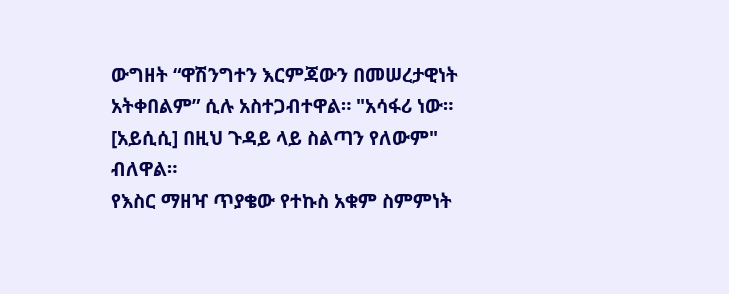ውግዘት “ዋሽንግተን እርምጃውን በመሠረታዊነት አትቀበልም” ሲሉ አስተጋብተዋል። "አሳፋሪ ነው። [አይሲሲ] በዚህ ጉዳይ ላይ ስልጣን የለውም" ብለዋል።
የእስር ማዘዣ ጥያቄው የተኩስ አቁም ስምምነት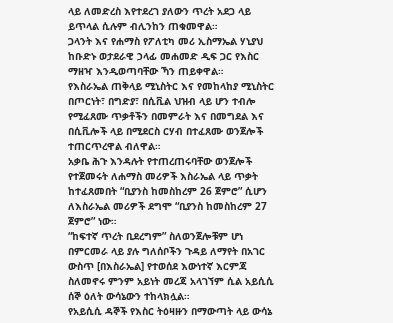ላይ ለመድረስ እየተደረገ ያለውን ጥረት አደጋ ላይ ይጥላል ሲሉም ብሊንከን ጠቁመዋል።
ጋላንት እና የሐማስ የፖለቲካ መሪ ኢስማኤል ሃኒያህ ከቡድኑ ወታደራዊ ኃላፊ መሐመድ ዲፍ ጋር የእስር ማዘዣ እንዲወጣባቸው ኻን ጠይቀዋል።
የእስራኤል ጠቅላይ ሚኒስትር እና የመከላከያ ሚኒስትር በጦርነት፣ በግድያ፣ በሲቪል ህዝብ ላይ ሆን ተብሎ የሚፈጸሙ ጥቃቶችን በመምራት እና በመግደል እና በሲቪሎች ላይ በሚደርስ ርሃብ በተፈጸሙ ወንጀሎች ተጠርጥረዋል ብለዋል።
አቃቤ ሕጉ እንዳሉት የተጠረጠሩባቸው ወንጀሎች የተጀመሩት ለሐማስ መሪዎች እስራኤል ላይ ጥቃት ከተፈጸመበት “ቢያንስ ከመስከረም 26 ጀምሮ” ሲሆን ለእስራኤል መሪዎች ደግሞ “ቢያንስ ከመስከረም 27 ጀምሮ” ነው።
“ከፍተኛ ጥረት ቢደረግም” ስለወንጀሎቹም ሆነ በምርመራ ላይ ያሉ ግለሰቦችን ጉዳይ ለማየት በአገር ውስጥ [በእስራኤል] የተወሰደ እውነተኛ እርምጃ ስለመኖሩ ምንም አይነት መረጃ አላገኘም ሲል አይሲሲ ሰኞ ዕለት ውሳኔውን ተከላክሏል።
የአይሲሲ ዳኞች የእስር ትዕዛዙን በማውጣት ላይ ውሳኔ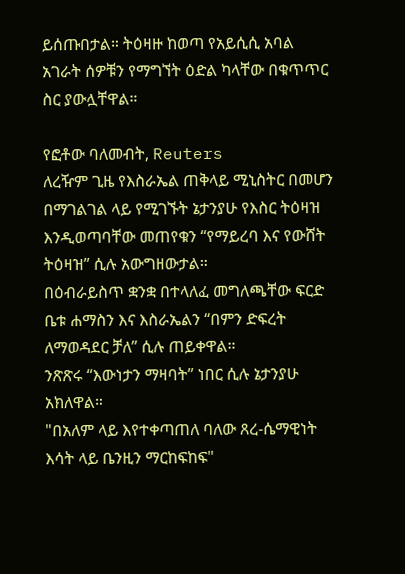ይሰጡበታል። ትዕዛዙ ከወጣ የአይሲሲ አባል አገራት ሰዎቹን የማግኘት ዕድል ካላቸው በቁጥጥር ስር ያውሏቸዋል።

የፎቶው ባለመብት, Reuters
ለረዥም ጊዜ የእስራኤል ጠቅላይ ሚኒስትር በመሆን በማገልገል ላይ የሚገኙት ኔታንያሁ የእስር ትዕዛዝ እንዲወጣባቸው መጠየቁን “የማይረባ እና የውሸት ትዕዛዝ” ሲሉ አውግዘውታል።
በዕብራይስጥ ቋንቋ በተላለፈ መግለጫቸው ፍርድ ቤቱ ሐማስን እና እስራኤልን “በምን ድፍረት ለማወዳደር ቻለ” ሲሉ ጠይቀዋል።
ንጽጽሩ “እውነታን ማዛባት” ነበር ሲሉ ኔታንያሁ አክለዋል።
"በአለም ላይ እየተቀጣጠለ ባለው ጸረ-ሴማዊነት እሳት ላይ ቤንዚን ማርከፍከፍ"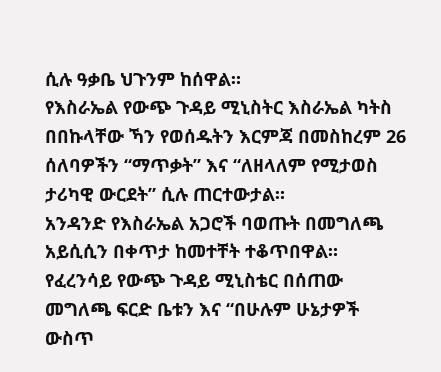ሲሉ ዓቃቤ ህጉንም ከሰዋል።
የእስራኤል የውጭ ጉዳይ ሚኒስትር እስራኤል ካትስ በበኩላቸው ኻን የወሰዱትን እርምጃ በመስከረም 26 ሰለባዎችን “ማጥቃት” እና “ለዘላለም የሚታወስ ታሪካዊ ውርደት” ሲሉ ጠርተውታል።
አንዳንድ የእስራኤል አጋሮች ባወጡት በመግለጫ አይሲሲን በቀጥታ ከመተቸት ተቆጥበዋል።
የፈረንሳይ የውጭ ጉዳይ ሚኒስቴር በሰጠው መግለጫ ፍርድ ቤቱን እና “በሁሉም ሁኔታዎች ውስጥ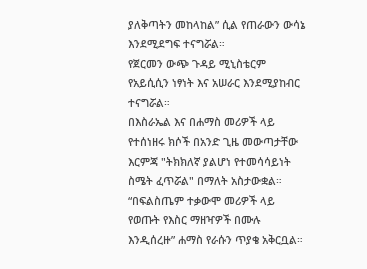ያለቅጣትን መከላከል” ሲል የጠራውን ውሳኔ እንደሚደግፍ ተናግሯል።
የጀርመን ውጭ ጉዳይ ሚኒስቴርም የአይሲሲን ነፃነት እና አሠራር እንደሚያከብር ተናግሯል።
በእስራኤል እና በሐማስ መሪዎች ላይ የተሰነዘሩ ክሶች በአንድ ጊዜ መውጣታቸው እርምጃ "ትክክለኛ ያልሆነ የተመሳሳይነት ስሜት ፈጥሯል" በማለት አስታውቋል።
“በፍልስጤም ተቃውሞ መሪዎች ላይ የወጡት የእስር ማዘዣዎች በሙሉ እንዲሰረዙ” ሐማስ የራሱን ጥያቄ አቅርቧል።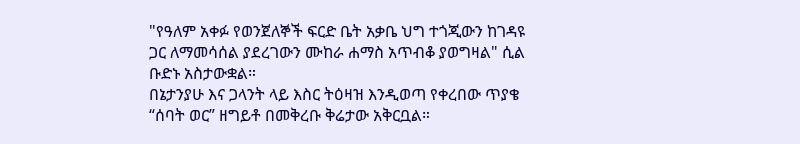"የዓለም አቀፉ የወንጀለኞች ፍርድ ቤት አቃቤ ህግ ተጎጂውን ከገዳዩ ጋር ለማመሳሰል ያደረገውን ሙከራ ሐማስ አጥብቆ ያወግዛል" ሲል ቡድኑ አስታውቋል።
በኔታንያሁ እና ጋላንት ላይ እስር ትዕዛዝ እንዲወጣ የቀረበው ጥያቄ “ሰባት ወር” ዘግይቶ በመቅረቡ ቅሬታው አቅርቧል።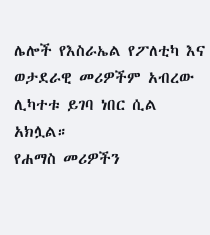ሌሎች የእስራኤል የፖለቲካ እና ወታደራዊ መሪዎችም አብረው ሊካተቱ ይገባ ነበር ሲል አክሏል።
የሐማስ መሪዎችን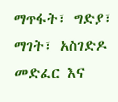ማጥፋት፣ ግድያ፣ ማገት፣ አስገድዶ መድፈር እና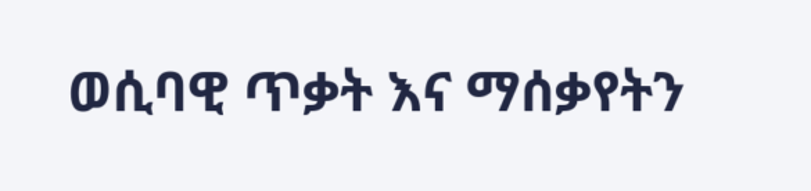ወሲባዊ ጥቃት እና ማሰቃየትን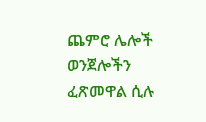ጨምሮ ሌሎች ወንጀሎችን ፈጽመዋል ሲሉ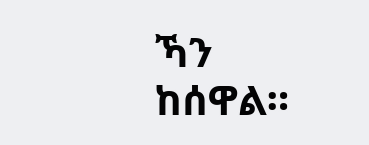ኻን ከሰዋል።